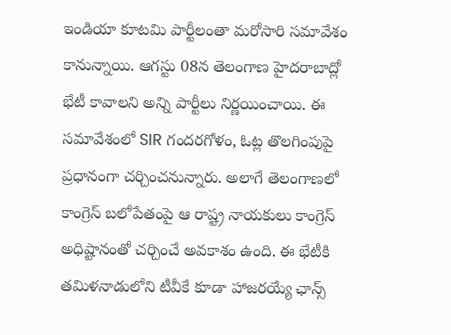ఇండియా కూటమి పార్టీలంతా మరోసారి సమావేశం కానున్నాయి. ఆగస్టు 08న తెలంగాణ హైదరాబాద్లో భేటీ కావాలని అన్ని పార్టీలు నిర్ణయించాయి. ఈ సమావేశంలో SIR గందరగోళం, ఓట్ల తొలగింపుపై ప్రధానంగా చర్చించనున్నారు. అలాగే తెలంగాణలో కాంగ్రెస్ బలోపేతంపై ఆ రాష్ట్ర నాయకులు కాంగ్రెస్ అధిష్టానంతో చర్చించే అవకాశం ఉంది. ఈ భేటీకి తమిళనాడులోని టీవీకే కూడా హాజరయ్యే ఛాన్స్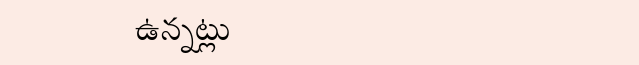ఉన్నట్లు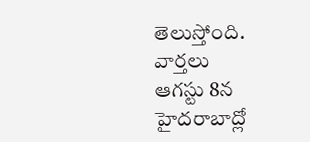తెలుస్తోంది.
వార్తలు
ఆగస్టు 8న హైదరాబాద్లో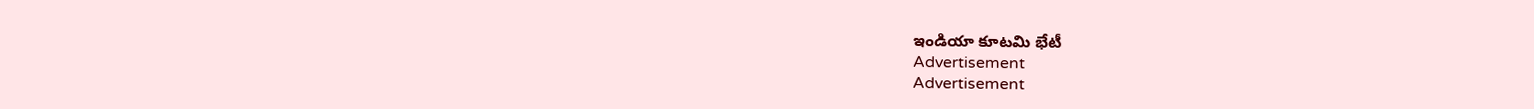ఇండియా కూటమి భేటీ
Advertisement
Advertisement